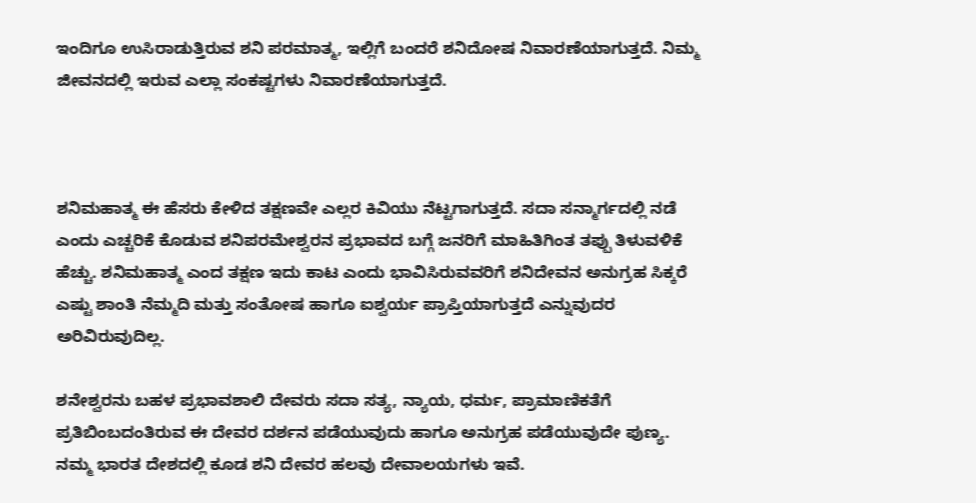ಇಂದಿಗೂ ಉಸಿರಾಡುತ್ತಿರುವ ಶನಿ ಪರಮಾತ್ಮ, ಇಲ್ಲಿಗೆ ಬಂದರೆ ಶನಿದೋಷ ನಿವಾರಣೆಯಾಗುತ್ತದೆ. ನಿಮ್ಮ ಜೀವನದಲ್ಲಿ ಇರುವ ಎಲ್ಲಾ ಸಂಕಷ್ಟಗಳು ನಿವಾರಣೆಯಾಗುತ್ತದೆ.



ಶನಿಮಹಾತ್ಮ ಈ ಹೆಸರು ಕೇಳಿದ ತಕ್ಷಣವೇ ಎಲ್ಲರ ಕಿವಿಯು ನೆಟ್ಟಗಾಗುತ್ತದೆ. ಸದಾ ಸನ್ಮಾರ್ಗದಲ್ಲಿ ನಡೆ ಎಂದು ಎಚ್ಚರಿಕೆ ಕೊಡುವ ಶನಿಪರಮೇಶ್ವರನ ಪ್ರಭಾವದ ಬಗ್ಗೆ ಜನರಿಗೆ ಮಾಹಿತಿಗಿಂತ ತಪ್ಪು ತಿಳುವಳಿಕೆ ಹೆಚ್ಚು. ಶನಿಮಹಾತ್ಮ ಎಂದ ತಕ್ಷಣ ಇದು ಕಾಟ ಎಂದು ಭಾವಿಸಿರುವವರಿಗೆ ಶನಿದೇವನ ಅನುಗ್ರಹ ಸಿಕ್ಕರೆ ಎಷ್ಟು ಶಾಂತಿ ನೆಮ್ಮದಿ ಮತ್ತು ಸಂತೋಷ ಹಾಗೂ ಐಶ್ವರ್ಯ ಪ್ರಾಪ್ತಿಯಾಗುತ್ತದೆ ಎನ್ನುವುದರ ಅರಿವಿರುವುದಿಲ್ಲ.

ಶನೇಶ್ವರನು ಬಹಳ ಪ್ರಭಾವಶಾಲಿ ದೇವರು ಸದಾ ಸತ್ಯ, ನ್ಯಾಯ, ಧರ್ಮ, ಪ್ರಾಮಾಣಿಕತೆಗೆ ಪ್ರತಿಬಿಂಬದಂತಿರುವ ಈ ದೇವರ ದರ್ಶನ ಪಡೆಯುವುದು ಹಾಗೂ ಅನುಗ್ರಹ ಪಡೆಯುವುದೇ ಪುಣ್ಯ. ನಮ್ಮ ಭಾರತ ದೇಶದಲ್ಲಿ ಕೂಡ ಶನಿ ದೇವರ ಹಲವು ದೇವಾಲಯಗಳು ಇವೆ.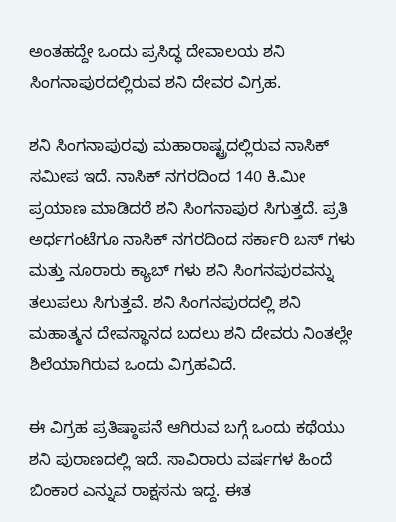ಅಂತಹದ್ದೇ ಒಂದು ಪ್ರಸಿದ್ಧ ದೇವಾಲಯ ಶನಿ ಸಿಂಗನಾಪುರದಲ್ಲಿರುವ ಶನಿ ದೇವರ ವಿಗ್ರಹ.

ಶನಿ ಸಿಂಗನಾಪುರವು ಮಹಾರಾಷ್ಟ್ರದಲ್ಲಿರುವ ನಾಸಿಕ್ ಸಮೀಪ ಇದೆ. ನಾಸಿಕ್ ನಗರದಿಂದ 140 ಕಿ.ಮೀ ಪ್ರಯಾಣ ಮಾಡಿದರೆ ಶನಿ ಸಿಂಗನಾಪುರ ಸಿಗುತ್ತದೆ. ಪ್ರತಿ ಅರ್ಧಗಂಟೆಗೂ ನಾಸಿಕ್ ನಗರದಿಂದ ಸರ್ಕಾರಿ ಬಸ್ ಗಳು ಮತ್ತು ನೂರಾರು ಕ್ಯಾಬ್ ಗಳು ಶನಿ ಸಿಂಗನಪುರವನ್ನು ತಲುಪಲು ಸಿಗುತ್ತವೆ. ಶನಿ ಸಿಂಗನಪುರದಲ್ಲಿ ಶನಿ ಮಹಾತ್ಮನ ದೇವಸ್ಥಾನದ ಬದಲು ಶನಿ ದೇವರು ನಿಂತಲ್ಲೇ ಶಿಲೆಯಾಗಿರುವ ಒಂದು ವಿಗ್ರಹವಿದೆ.

ಈ ವಿಗ್ರಹ ಪ್ರತಿಷ್ಠಾಪನೆ ಆಗಿರುವ ಬಗ್ಗೆ ಒಂದು ಕಥೆಯು ಶನಿ ಪುರಾಣದಲ್ಲಿ ಇದೆ. ಸಾವಿರಾರು ವರ್ಷಗಳ ಹಿಂದೆ ಬಿಂಕಾರ ಎನ್ನುವ ರಾಕ್ಷಸನು ಇದ್ದ. ಈತ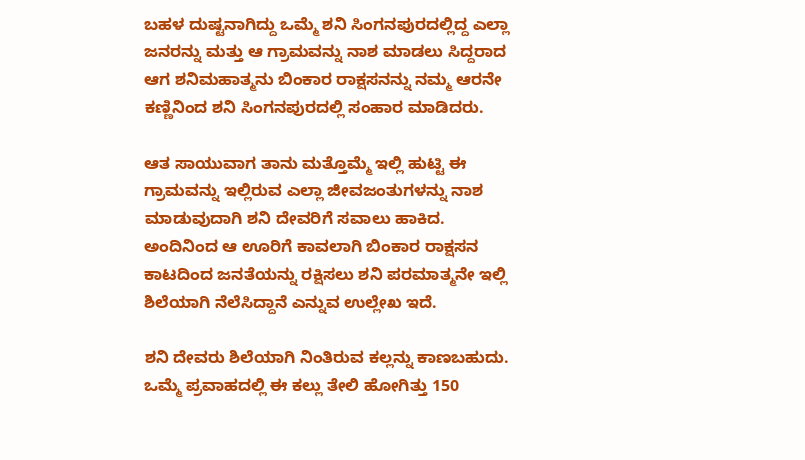ಬಹಳ ದುಷ್ಟನಾಗಿದ್ದು ಒಮ್ಮೆ ಶನಿ ಸಿಂಗನಪುರದಲ್ಲಿದ್ದ ಎಲ್ಲಾ ಜನರನ್ನು ಮತ್ತು ಆ ಗ್ರಾಮವನ್ನು ನಾಶ ಮಾಡಲು ಸಿದ್ದರಾದ ಆಗ ಶನಿಮಹಾತ್ಮನು ಬಿಂಕಾರ ರಾಕ್ಷಸನನ್ನು ನಮ್ಮ ಆರನೇ ಕಣ್ಣಿನಿಂದ ಶನಿ ಸಿಂಗನಪುರದಲ್ಲಿ ಸಂಹಾರ ಮಾಡಿದರು.

ಆತ ಸಾಯುವಾಗ ತಾನು ಮತ್ತೊಮ್ಮೆ ಇಲ್ಲಿ ಹುಟ್ಟಿ ಈ ಗ್ರಾಮವನ್ನು ಇಲ್ಲಿರುವ ಎಲ್ಲಾ ಜೀವಜಂತುಗಳನ್ನು ನಾಶ ಮಾಡುವುದಾಗಿ ಶನಿ ದೇವರಿಗೆ ಸವಾಲು ಹಾಕಿದ. ಅಂದಿನಿಂದ ಆ ಊರಿಗೆ ಕಾವಲಾಗಿ ಬಿಂಕಾರ ರಾಕ್ಷಸನ ಕಾಟದಿಂದ ಜನತೆಯನ್ನು ರಕ್ಷಿಸಲು ಶನಿ ಪರಮಾತ್ಮನೇ ಇಲ್ಲಿ ಶಿಲೆಯಾಗಿ ನೆಲೆಸಿದ್ದಾನೆ ಎನ್ನುವ ಉಲ್ಲೇಖ ಇದೆ.

ಶನಿ ದೇವರು ಶಿಲೆಯಾಗಿ ನಿಂತಿರುವ ಕಲ್ಲನ್ನು ಕಾಣಬಹುದು. ಒಮ್ಮೆ ಪ್ರವಾಹದಲ್ಲಿ ಈ ಕಲ್ಲು ತೇಲಿ ಹೋಗಿತ್ತು 150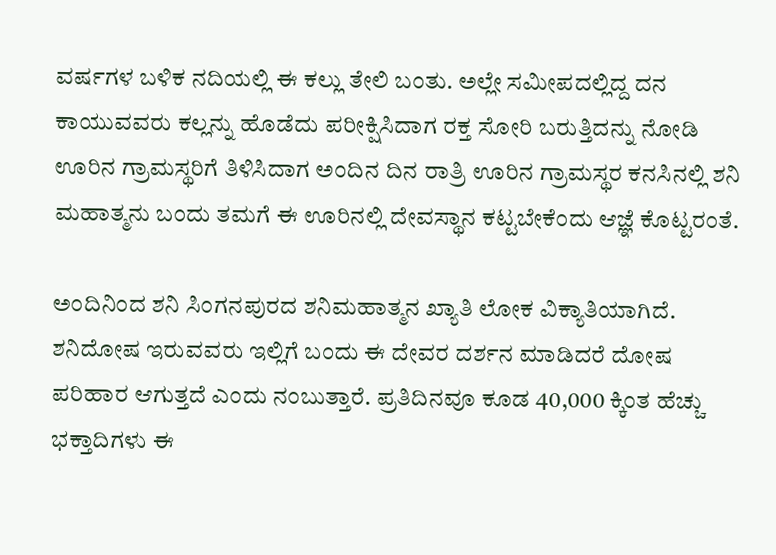ವರ್ಷಗಳ ಬಳಿಕ ನದಿಯಲ್ಲಿ ಈ ಕಲ್ಲು ತೇಲಿ ಬಂತು. ಅಲ್ಲೇ ಸಮೀಪದಲ್ಲಿದ್ದ ದನ ಕಾಯುವವರು ಕಲ್ಲನ್ನು ಹೊಡೆದು ಪರೀಕ್ಷಿಸಿದಾಗ ರಕ್ತ ಸೋರಿ ಬರುತ್ತಿದನ್ನು ನೋಡಿ ಊರಿನ ಗ್ರಾಮಸ್ಥರಿಗೆ ತಿಳಿಸಿದಾಗ ಅಂದಿನ ದಿನ ರಾತ್ರಿ ಊರಿನ ಗ್ರಾಮಸ್ಥರ ಕನಸಿನಲ್ಲಿ ಶನಿ ಮಹಾತ್ಮನು ಬಂದು ತಮಗೆ ಈ ಊರಿನಲ್ಲಿ ದೇವಸ್ಥಾನ ಕಟ್ಟಬೇಕೆಂದು ಆಜ್ಞೆ ಕೊಟ್ಟರಂತೆ.

ಅಂದಿನಿಂದ ಶನಿ ಸಿಂಗನಪುರದ ಶನಿಮಹಾತ್ಮನ ಖ್ಯಾತಿ ಲೋಕ ವಿಕ್ಯಾತಿಯಾಗಿದೆ. ಶನಿದೋಷ ಇರುವವರು ಇಲ್ಲಿಗೆ ಬಂದು ಈ ದೇವರ ದರ್ಶನ ಮಾಡಿದರೆ ದೋಷ ಪರಿಹಾರ ಆಗುತ್ತದೆ ಎಂದು ನಂಬುತ್ತಾರೆ. ಪ್ರತಿದಿನವೂ ಕೂಡ 40,000 ಕ್ಕಿಂತ ಹೆಚ್ಚು ಭಕ್ತಾದಿಗಳು ಈ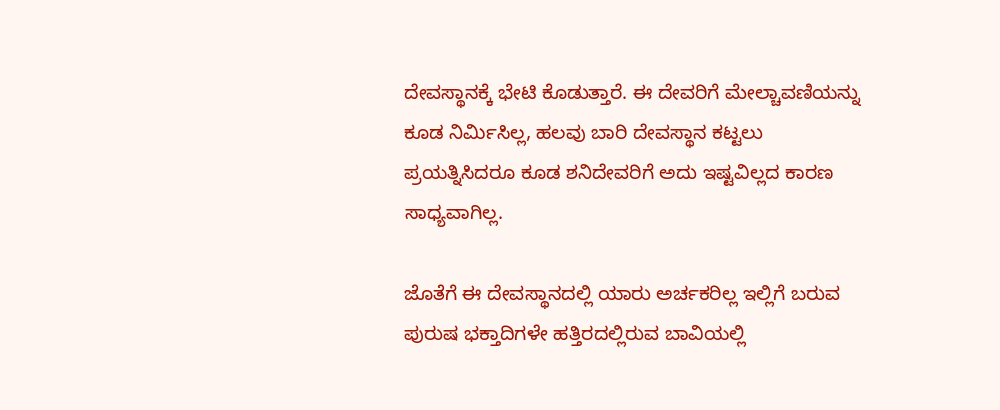ದೇವಸ್ಥಾನಕ್ಕೆ ಭೇಟಿ ಕೊಡುತ್ತಾರೆ. ಈ ದೇವರಿಗೆ ಮೇಲ್ಚಾವಣಿಯನ್ನು ಕೂಡ ನಿರ್ಮಿಸಿಲ್ಲ, ಹಲವು ಬಾರಿ ದೇವಸ್ಥಾನ ಕಟ್ಟಲು ಪ್ರಯತ್ನಿಸಿದರೂ ಕೂಡ ಶನಿದೇವರಿಗೆ ಅದು ಇಷ್ಟವಿಲ್ಲದ ಕಾರಣ ಸಾಧ್ಯವಾಗಿಲ್ಲ.

ಜೊತೆಗೆ ಈ ದೇವಸ್ಥಾನದಲ್ಲಿ ಯಾರು ಅರ್ಚಕರಿಲ್ಲ ಇಲ್ಲಿಗೆ ಬರುವ ಪುರುಷ ಭಕ್ತಾದಿಗಳೇ ಹತ್ತಿರದಲ್ಲಿರುವ ಬಾವಿಯಲ್ಲಿ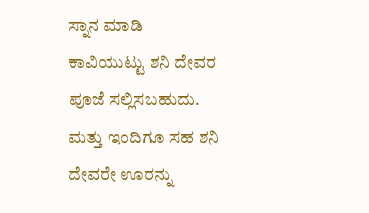ಸ್ನಾನ ಮಾಡಿ ಕಾವಿಯುಟ್ಟು ಶನಿ ದೇವರ ಪೂಜೆ ಸಲ್ಲಿಸಬಹುದು. ಮತ್ತು ಇಂದಿಗೂ ಸಹ ಶನಿ ದೇವರೇ ಊರನ್ನು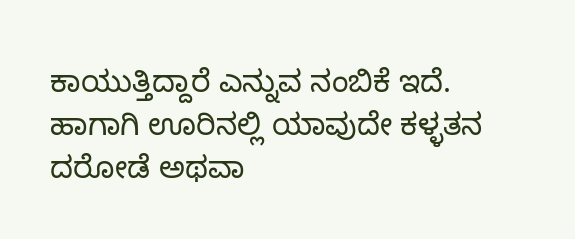ಕಾಯುತ್ತಿದ್ದಾರೆ ಎನ್ನುವ ನಂಬಿಕೆ ಇದೆ. ಹಾಗಾಗಿ ಊರಿನಲ್ಲಿ ಯಾವುದೇ ಕಳ್ಳತನ ದರೋಡೆ ಅಥವಾ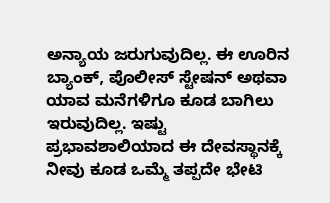ಅನ್ಯಾಯ ಜರುಗುವುದಿಲ್ಲ. ಈ ಊರಿನ ಬ್ಯಾಂಕ್, ಪೊಲೀಸ್ ಸ್ಟೇಷನ್ ಅಥವಾ ಯಾವ ಮನೆಗಳಿಗೂ ಕೂಡ ಬಾಗಿಲು ಇರುವುದಿಲ್ಲ. ಇಷ್ಟು ಪ್ರಭಾವಶಾಲಿಯಾದ ಈ ದೇವಸ್ಥಾನಕ್ಕೆ ನೀವು ಕೂಡ ಒಮ್ಮೆ ತಪ್ಪದೇ ಭೇಟಿ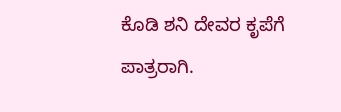ಕೊಡಿ ಶನಿ ದೇವರ ಕೃಪೆಗೆ ಪಾತ್ರರಾಗಿ.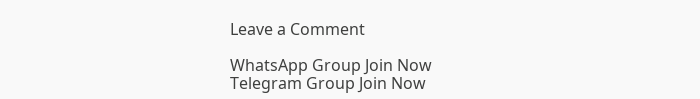Leave a Comment

WhatsApp Group Join Now
Telegram Group Join Now